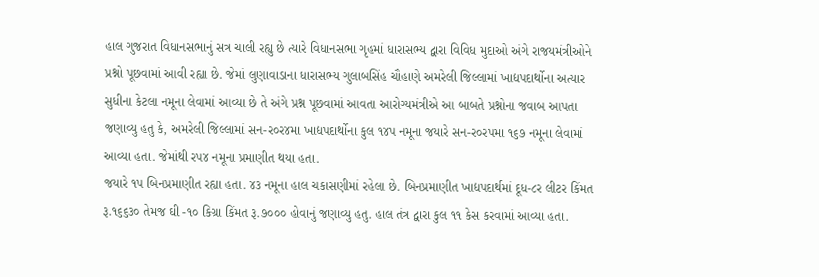હાલ ગુજરાત વિધાનસભાનું સત્ર ચાલી રહ્યુ છે ત્યારે વિધાનસભા ગૃહમાં ધારાસભ્ય દ્વારા વિવિધ મુદાઓ અંગે રાજયમંત્રીઓને પ્રશ્નો પૂછવામાં આવી રહ્યા છે. જેમાં લુણાવાડાના ધારાસભ્ય ગુલાબસિંહ ચૌહાણે અમરેલી જિલ્લામાં ખાદ્યપદાર્થોના અત્યાર સુધીના કેટલા નમૂના લેવામાં આવ્યા છે તે અંગે પ્રશ્ન પૂછવામાં આવતા આરોગ્યમંત્રીએ આ બાબતે પ્રશ્નોના જવાબ આપતા જણાવ્યુ હતુ કે, અમરેલી જિલ્લામાં સન-ર૦ર૪મા ખાદ્યપદાર્થોના કુલ ૧૪પ નમૂના જયારે સન-ર૦રપમા ૧૬૭ નમૂના લેવામાં આવ્યા હતા. જેમાંથી રપ૪ નમૂના પ્રમાણીત થયા હતા.
જયારે ૧પ બિનપ્રમાણીત રહ્યા હતા. ૪૩ નમૂના હાલ ચકાસણીમાં રહેલા છે. બિનપ્રમાણીત ખાદ્યપદાર્થમાં દૂધ-૮ર લીટર કિંમત રૂ.૧૬૬૩૦ તેમજ ઘી -૧૦ કિગ્રા કિંમત રૂ.૭૦૦૦ હોવાનું જણાવ્યુ હતુ. હાલ તંત્ર દ્વારા કુલ ૧૧ કેસ કરવામાં આવ્યા હતા.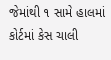જેમાંથી ૧ સામે હાલમાં કોર્ટમાં કેસ ચાલી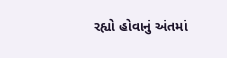રહ્યો હોવાનું અંતમાં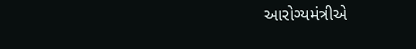આરોગ્યમંત્રીએ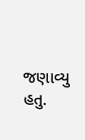જણાવ્યુ હતુ.